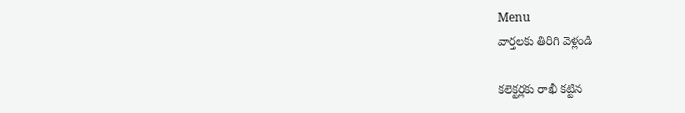Menu
వార్తలకు తిరిగి వెళ్లండి

కలెక్టర్లకు రాఖీ కట్టిన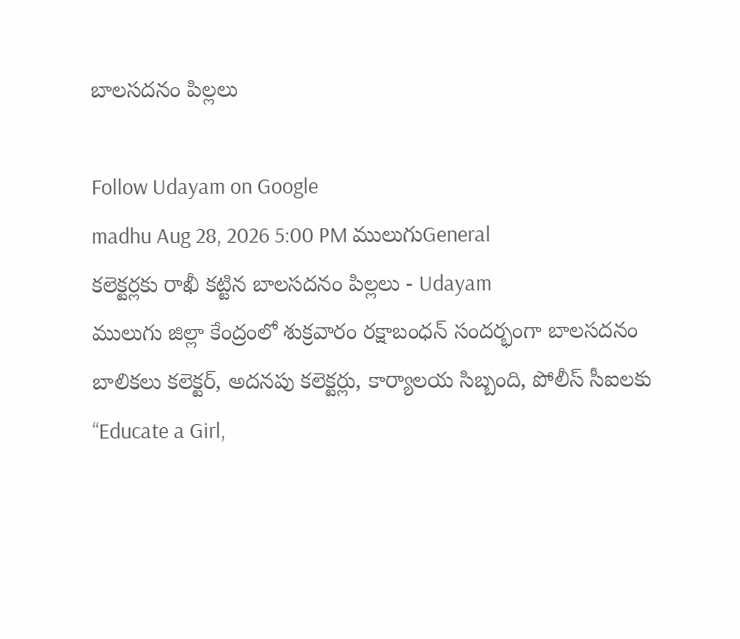బాలసదనం పిల్లలు

Follow Udayam on Google
madhu Aug 28, 2026 5:00 PM ములుగుGeneral
కలెక్టర్లకు రాఖీ కట్టిన బాలసదనం పిల్లలు - Udayam
ములుగు జిల్లా కేంద్రంలో శుక్రవారం రక్షాబంధన్ సందర్భంగా బాలసదనం బాలికలు కలెక్టర్, అదనపు కలెక్టర్లు, కార్యాలయ సిబ్బంది, పోలీస్ సీఐలకు “Educate a Girl,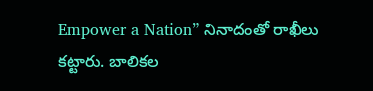Empower a Nation” నినాదంతో రాఖీలు కట్టారు. బాలికల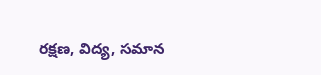రక్షణ, విద్య, సమాన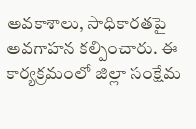అవకాశాలు, సాధికారతపై అవగాహన కల్పించారు. ఈ కార్యక్రమంలో జిల్లా సంక్షేమ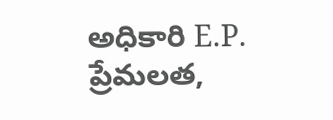అధికారి E.P. ప్రేమలత,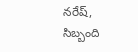నరేష్, సిబ్బంది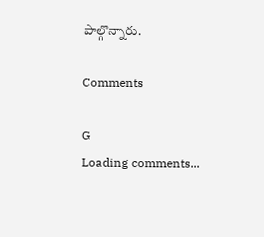పాల్గొన్నారు.

Comments

G
Loading comments...